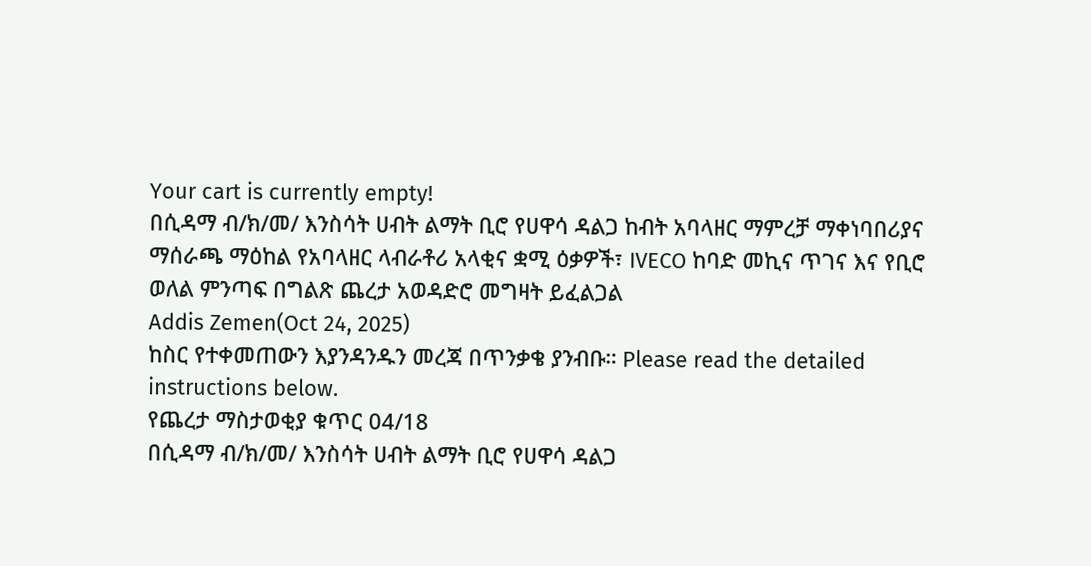Your cart is currently empty!
በሲዳማ ብ/ክ/መ/ እንስሳት ሀብት ልማት ቢሮ የሀዋሳ ዳልጋ ከብት አባላዘር ማምረቻ ማቀነባበሪያና ማሰራጫ ማዕከል የአባላዘር ላብራቶሪ አላቂና ቋሚ ዕቃዎች፣ IVECO ከባድ መኪና ጥገና እና የቢሮ ወለል ምንጣፍ በግልጽ ጨረታ አወዳድሮ መግዛት ይፈልጋል
Addis Zemen(Oct 24, 2025)
ከስር የተቀመጠውን እያንዳንዱን መረጃ በጥንቃቄ ያንብቡ። Please read the detailed instructions below.
የጨረታ ማስታወቂያ ቁጥር 04/18
በሲዳማ ብ/ክ/መ/ እንስሳት ሀብት ልማት ቢሮ የሀዋሳ ዳልጋ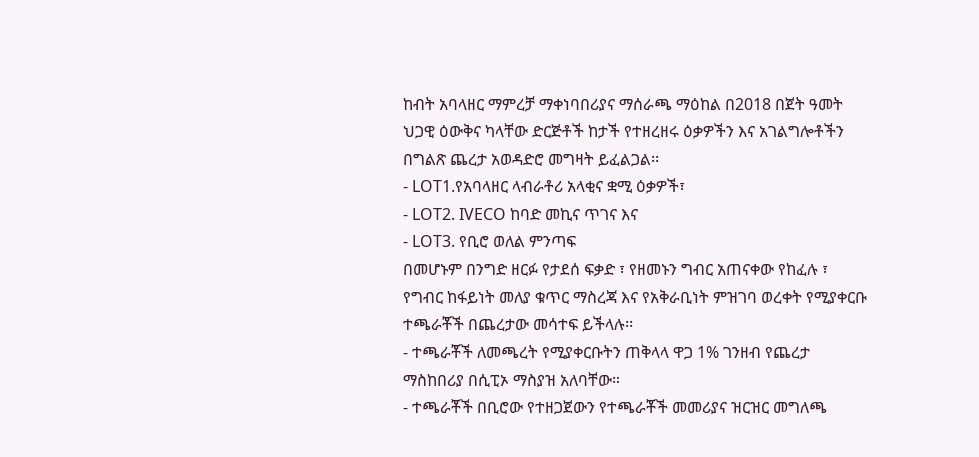ከብት አባላዘር ማምረቻ ማቀነባበሪያና ማሰራጫ ማዕከል በ2018 በጀት ዓመት ህጋዊ ዕውቅና ካላቸው ድርጅቶች ከታች የተዘረዘሩ ዕቃዎችን እና አገልግሎቶችን በግልጽ ጨረታ አወዳድሮ መግዛት ይፈልጋል፡፡
- LOT1.የአባላዘር ላብራቶሪ አላቂና ቋሚ ዕቃዎች፣
- LOT2. IVECO ከባድ መኪና ጥገና እና
- LOT3. የቢሮ ወለል ምንጣፍ
በመሆኑም በንግድ ዘርፉ የታደሰ ፍቃድ ፣ የዘመኑን ግብር አጠናቀው የከፈሉ ፣ የግብር ከፋይነት መለያ ቁጥር ማስረጃ እና የአቅራቢነት ምዝገባ ወረቀት የሚያቀርቡ ተጫራቾች በጨረታው መሳተፍ ይችላሉ፡፡
- ተጫራቾች ለመጫረት የሚያቀርቡትን ጠቅላላ ዋጋ 1% ገንዘብ የጨረታ ማስከበሪያ በሲፒኦ ማስያዝ አለባቸው።
- ተጫራቾች በቢሮው የተዘጋጀውን የተጫራቾች መመሪያና ዝርዝር መግለጫ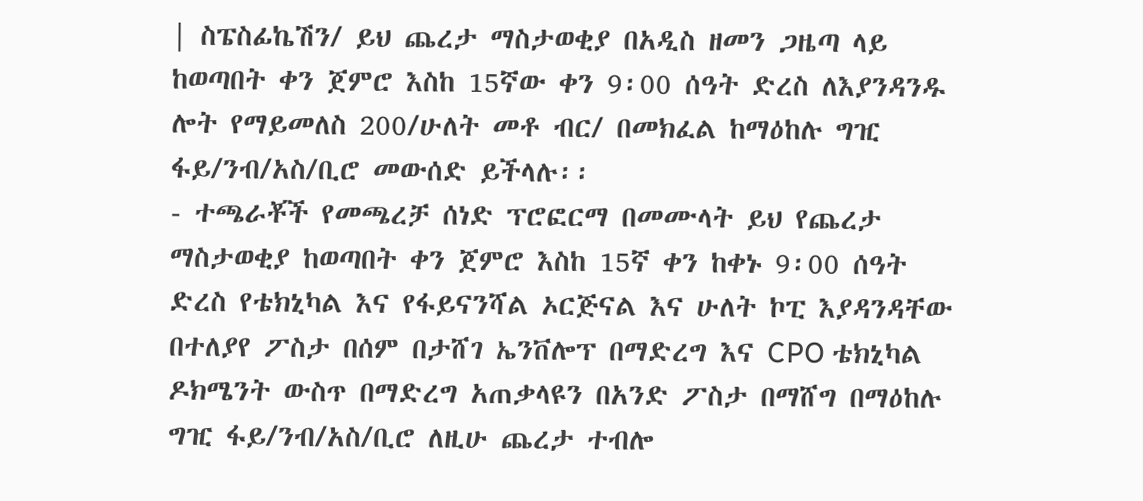| ስፔስፊኬሽን/ ይህ ጨረታ ማስታወቂያ በአዲስ ዘመን ጋዜጣ ላይ ከወጣበት ቀን ጀምሮ እስከ 15ኛው ቀን 9፡00 ሰዓት ድረስ ለእያንዳንዱ ሎት የማይመለስ 200/ሁለት መቶ ብር/ በመክፈል ከማዕከሉ ግዢ ፋይ/ንብ/አስ/ቢሮ መውሰድ ይችላሉ፡፡
- ተጫራቾች የመጫረቻ ሰነድ ፕሮፎርማ በመሙላት ይህ የጨረታ ማስታወቂያ ከወጣበት ቀን ጀምሮ እስከ 15ኛ ቀን ከቀኑ 9፡00 ሰዓት ድረስ የቴክኒካል እና የፋይናንሻል ኦርጅናል እና ሁለት ኮፒ እያዳንዳቸው በተለያየ ፖስታ በሰም በታሸገ ኤንቨሎፕ በማድረግ እና CPO ቴክኒካል ዶክሜንት ውስጥ በማድረግ አጠቃላዩን በአንድ ፖስታ በማሸግ በማዕከሉ ግዢ ፋይ/ንብ/አስ/ቢሮ ለዚሁ ጨረታ ተብሎ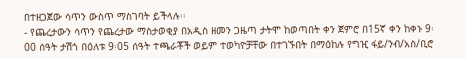በተዘጋጀው ሳጥን ውስጥ ማስገባት ይችላሉ፡፡
- የጨረታውን ሳጥን የጨረታው ማስታወቂያ በአዲስ ዘመን ጋዜጣ ታትሞ ከወጣበት ቀን ጀምሮ በ15ኛ ቀን ከቀኑ 9፡00 ሰዓት ታሽጎ በዕለቱ 9፡05 ሰዓት ተጫራቾች ወይም ተወካዮቻቸው በተገኙበት በማዕከሉ የግዢ ፋይ/ንብ/አስ/ቢሮ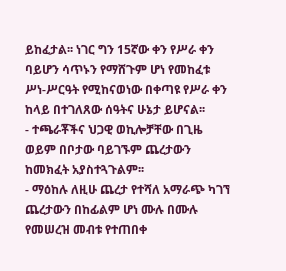ይከፈታል፡፡ ነገር ግን 15ኛው ቀን የሥራ ቀን ባይሆን ሳጥኑን የማሸጉም ሆነ የመከፈቱ ሥነ-ሥርዓት የሚከናወነው በቀጣዩ የሥራ ቀን ከላይ በተገለጸው ሰዓትና ሁኔታ ይሆናል፡፡
- ተጫራቾችና ህጋዊ ወኪሎቻቸው በጊዜ ወይም በቦታው ባይገኙም ጨረታውን ከመክፈት አያስተጓጉልም፡፡
- ማዕከሉ ለዚሁ ጨረታ የተሻለ አማራጭ ካገኘ ጨረታውን በከፊልም ሆነ ሙሉ በሙሉ የመሠረዝ መብቱ የተጠበቀ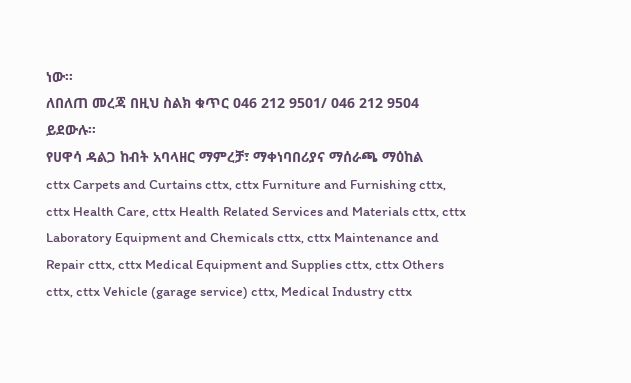ነው፡፡
ለበለጠ መረጃ በዚህ ስልክ ቁጥር 046 212 9501/ 046 212 9504 ይደውሉ።
የሀዋሳ ዳልጋ ከብት አባላዘር ማምረቻ፣ ማቀነባበሪያና ማሰራጫ ማዕከል
cttx Carpets and Curtains cttx, cttx Furniture and Furnishing cttx, cttx Health Care, cttx Health Related Services and Materials cttx, cttx Laboratory Equipment and Chemicals cttx, cttx Maintenance and Repair cttx, cttx Medical Equipment and Supplies cttx, cttx Others cttx, cttx Vehicle (garage service) cttx, Medical Industry cttx